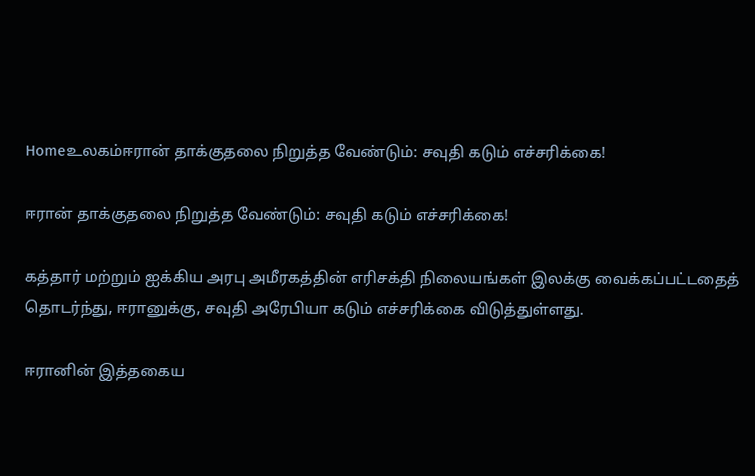Homeஉலகம்ஈரான் தாக்குதலை நிறுத்த வேண்டும்: சவுதி கடும் எச்சரிக்கை!

ஈரான் தாக்குதலை நிறுத்த வேண்டும்: சவுதி கடும் எச்சரிக்கை!

கத்தார் மற்றும் ஐக்கிய அரபு அமீரகத்தின் எரிசக்தி நிலையங்கள் இலக்கு வைக்கப்பட்டதைத் தொடர்ந்து, ஈரானுக்கு, சவுதி அரேபியா கடும் எச்சரிக்கை விடுத்துள்ளது.

ஈரானின் இத்தகைய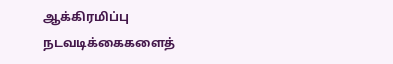ஆக்கிரமிப்பு நடவடிக்கைகளைத்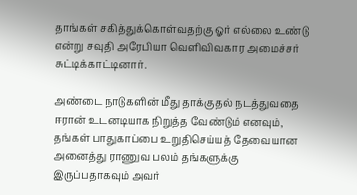தாங்கள் சகித்துக்கொள்வதற்கு ஓர் எல்லை உண்டு என்று சவுதி அரேபியா வெளிவிவகார அமைச்சர் சுட்டிக்காட்டினார்.

அண்டை நாடுகளின் மீது தாக்குதல் நடத்துவதை ஈரான் உடனடியாக நிறுத்த வேண்டும் எனவும், தங்கள் பாதுகாப்பை உறுதிசெய்யத் தேவையான அனைத்து ராணுவ பலம் தங்களுக்கு இருப்பதாகவும் அவர்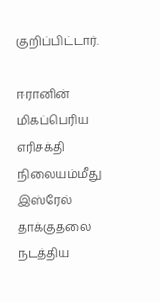குறிப்பிட்டார்.

ஈரானின் மிகப்பெரிய எரிசக்தி நிலையம்மீது இஸ்ரேல் தாக்குதலை நடத்திய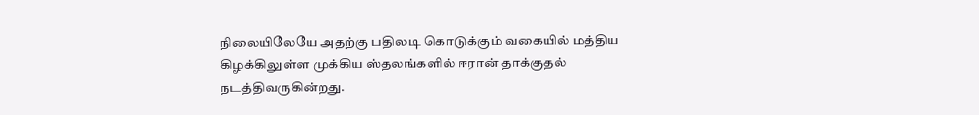நிலையிலேயே அதற்கு பதிலடி கொடுக்கும் வகையில் மத்திய கிழக்கிலுள்ள முக்கிய ஸ்தலங்களில் ஈரான் தாக்குதல் நடத்திவருகின்றது.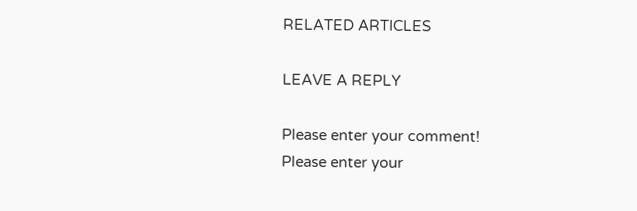RELATED ARTICLES

LEAVE A REPLY

Please enter your comment!
Please enter your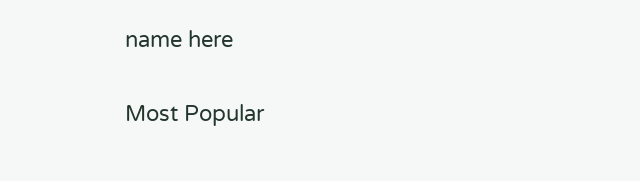name here

Most Popular